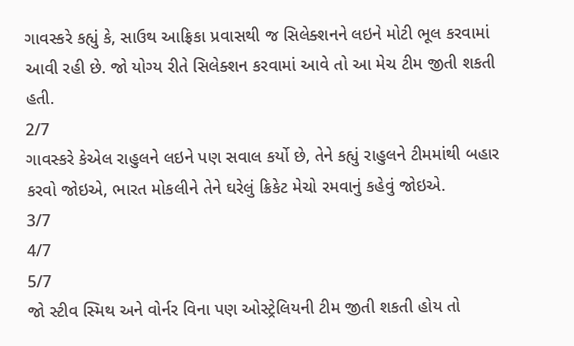ગાવસ્કરે કહ્યું કે, સાઉથ આફ્રિકા પ્રવાસથી જ સિલેક્શનને લઇને મોટી ભૂલ કરવામાં આવી રહી છે. જો યોગ્ય રીતે સિલેક્શન કરવામાં આવે તો આ મેચ ટીમ જીતી શકતી હતી.
2/7
ગાવસ્કરે કેએલ રાહુલને લઇને પણ સવાલ કર્યો છે, તેને કહ્યું રાહુલને ટીમમાંથી બહાર કરવો જોઇએ, ભારત મોકલીને તેને ઘરેલું ક્રિકેટ મેચો રમવાનું કહેવું જોઇએ.
3/7
4/7
5/7
જો સ્ટીવ સ્મિથ અને વોર્નર વિના પણ ઓસ્ટ્રેલિયની ટીમ જીતી શકતી હોય તો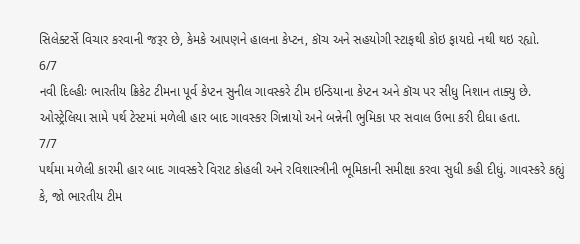સિલેક્ટર્સે વિચાર કરવાની જરૂર છે, કેમકે આપણને હાલના કેપ્ટન, કૉચ અને સહયોગી સ્ટાફથી કોઇ ફાયદો નથી થઇ રહ્યો.
6/7
નવી દિલ્હીઃ ભારતીય ક્રિકેટ ટીમના પૂર્વ કેપ્ટન સુનીલ ગાવસ્કરે ટીમ ઇન્ડિયાના કેપ્ટન અને કૉચ પર સીધુ નિશાન તાક્યુ છે. ઓસ્ટ્રેલિયા સામે પર્થ ટેસ્ટમાં મળેલી હાર બાદ ગાવસ્કર ગિન્નાયો અને બન્નેની ભુમિકા પર સવાલ ઉભા કરી દીધા હતા.
7/7
પર્થમા મળેલી કારમી હાર બાદ ગાવસ્કરે વિરાટ કોહલી અને રવિશાસ્ત્રીની ભૂમિકાની સમીક્ષા કરવા સુધી કહી દીધું. ગાવસ્કરે કહ્યું કે, જો ભારતીય ટીમ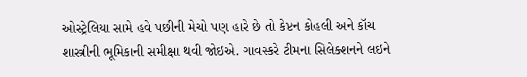ઓસ્ટ્રેલિયા સામે હવે પછીની મેચો પણ હારે છે તો કેપ્ટન કોહલી અને કૉચ શાસ્ત્રીની ભૂમિકાની સમીક્ષા થવી જોઇએ. ગાવસ્કરે ટીમના સિલેક્શનને લઇને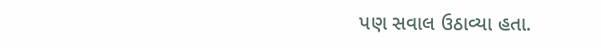પણ સવાલ ઉઠાવ્યા હતા.